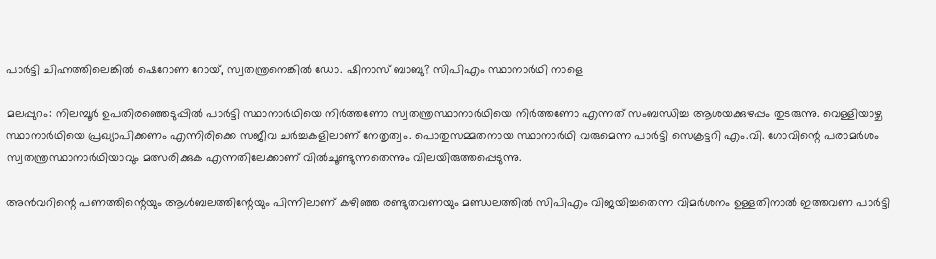പാര്‍ട്ടി ചിഹ്നത്തിലെങ്കിൽ ഷെറോണ റോയ്, സ്വതന്ത്രനെങ്കില്‍ ഡോ. ഷിനാസ് ബാബു? സിപിഎം സ്ഥാനാര്‍ഥി നാളെ

മലപ്പുറം: നിലമ്പൂര്‍ ഉപതിരഞ്ഞെടുപ്പില്‍ പാര്‍ട്ടി സ്ഥാനാര്‍ഥിയെ നിര്‍ത്തണോ സ്വതന്ത്രസ്ഥാനാര്‍ഥിയെ നിര്‍ത്തണോ എന്നത് സംബന്ധിച്ച ആശയക്കുഴപ്പം തുടരുന്നു. വെള്ളിയാഴ്ച സ്ഥാനാര്‍ഥിയെ പ്രഖ്യാപിക്കണം എന്നിരിക്കെ സജീവ ചര്‍ച്ചകളിലാണ് നേതൃത്വം. പൊതുസമ്മതനായ സ്ഥാനാര്‍ഥി വരുമെന്ന പാര്‍ട്ടി സെക്രട്ടറി എം.വി. ഗോവിന്റെ പരാമര്‍ശം സ്വതന്ത്രസ്ഥാനാര്‍ഥിയാവും മത്സരിക്കുക എന്നതിലേക്കാണ് വില്‍ചൂണ്ടുന്നതെന്നും വിലയിരുത്തപ്പെടുന്നു.

അന്‍വറിന്റെ പണത്തിന്റെയും ആള്‍ബലത്തിന്റേയും പിന്നിലാണ് കഴിഞ്ഞ രണ്ടുതവണയും മണ്ഡലത്തില്‍ സിപിഎം വിജയിച്ചതെന്ന വിമര്‍ശനം ഉള്ളതിനാല്‍ ഇത്തവണ പാര്‍ട്ടി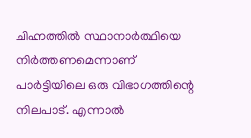ചിഹ്നത്തില്‍ സ്ഥാനാര്‍ത്ഥിയെ നിര്‍ത്തണമെന്നാണ് പാര്‍ട്ടിയിലെ ഒരു വിഭാഗത്തിന്റെ നിലപാട്. എന്നാല്‍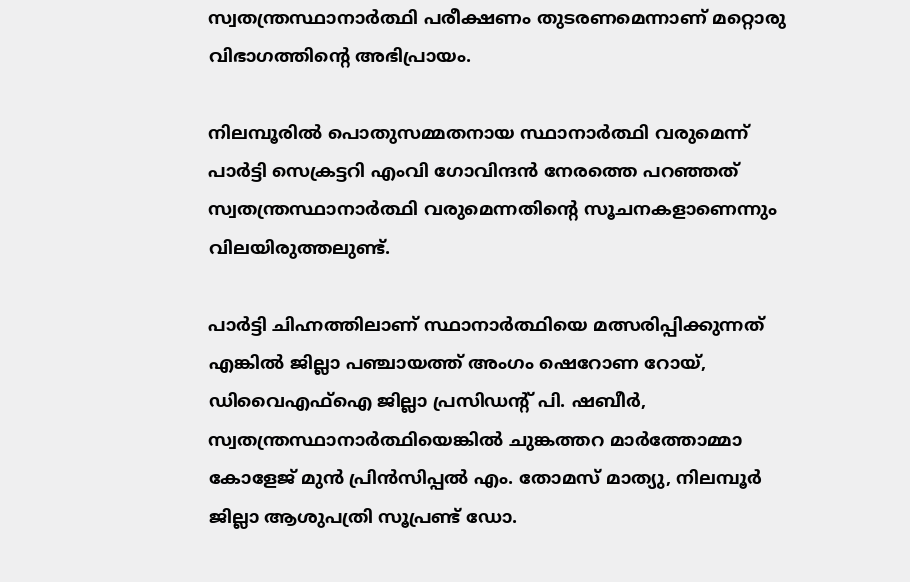സ്വതന്ത്രസ്ഥാനാര്‍ത്ഥി പരീക്ഷണം തുടരണമെന്നാണ് മറ്റൊരു വിഭാഗത്തിന്റെ അഭിപ്രായം.

നിലമ്പൂരില്‍ പൊതുസമ്മതനായ സ്ഥാനാര്‍ത്ഥി വരുമെന്ന് പാര്‍ട്ടി സെക്രട്ടറി എംവി ഗോവിന്ദന്‍ നേരത്തെ പറഞ്ഞത് സ്വതന്ത്രസ്ഥാനാര്‍ത്ഥി വരുമെന്നതിന്റെ സൂചനകളാണെന്നും വിലയിരുത്തലുണ്ട്.

പാര്‍ട്ടി ചിഹ്നത്തിലാണ് സ്ഥാനാര്‍ത്ഥിയെ മത്സരിപ്പിക്കുന്നത് എങ്കില്‍ ജില്ലാ പഞ്ചായത്ത് അംഗം ഷെറോണ റോയ്, ഡിവൈഎഫ്‌ഐ ജില്ലാ പ്രസിഡന്റ് പി. ഷബീര്‍, സ്വതന്ത്രസ്ഥാനാര്‍ത്ഥിയെങ്കില്‍ ചുങ്കത്തറ മാര്‍ത്തോമ്മാ കോളേജ് മുന്‍ പ്രിന്‍സിപ്പല്‍ എം. തോമസ് മാത്യു, നിലമ്പൂര്‍ ജില്ലാ ആശുപത്രി സൂപ്രണ്ട് ഡോ.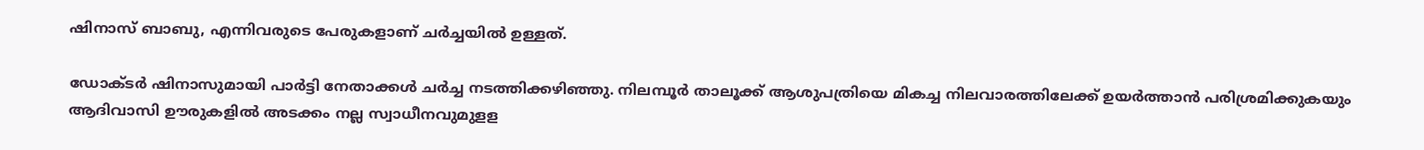ഷിനാസ് ബാബു, എന്നിവരുടെ പേരുകളാണ് ചര്‍ച്ചയില്‍ ഉള്ളത്.

ഡോക്ടര്‍ ഷിനാസുമായി പാര്‍ട്ടി നേതാക്കള്‍ ചര്‍ച്ച നടത്തിക്കഴിഞ്ഞു. നിലമ്പൂര്‍ താലൂക്ക് ആശുപത്രിയെ മികച്ച നിലവാരത്തിലേക്ക് ഉയര്‍ത്താന്‍ പരിശ്രമിക്കുകയും ആദിവാസി ഊരുകളില്‍ അടക്കം നല്ല സ്വാധീനവുമുളള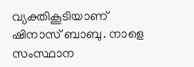വ്യക്തികൂടിയാണ് ഷിനാസ് ബാബു. നാളെ സംസ്ഥാന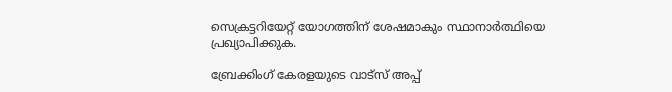സെക്രട്ടറിയേറ്റ് യോഗത്തിന് ശേഷമാകും സ്ഥാനാര്‍ത്ഥിയെ പ്രഖ്യാപിക്കുക.

ബ്രേക്കിംഗ് കേരളയുടെ വാട്സ് അപ്പ്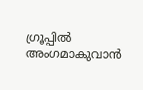ഗ്രൂപ്പിൽ അംഗമാകുവാൻ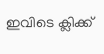ഇവിടെ ക്ലിക്ക്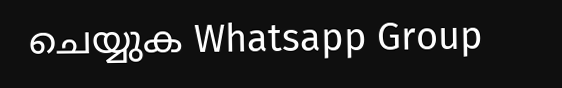ചെയ്യുക Whatsapp Group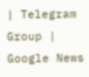| Telegram Group | Google News